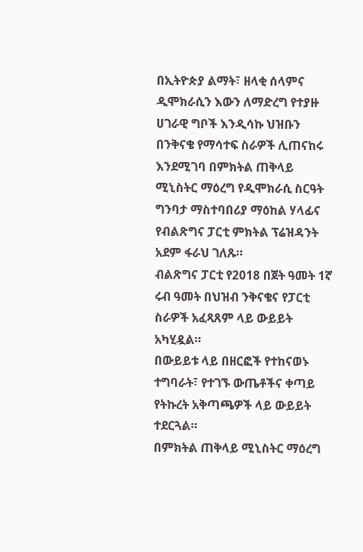በኢትዮጵያ ልማት፣ ዘላቂ ሰላምና ዲሞክራሲን እውን ለማድረግ የተያዙ ሀገራዊ ግቦች እንዲሳኩ ህዝቡን በንቅናቄ የማሳተፍ ስራዎች ሊጠናከሩ እንደሚገባ በምክትል ጠቅላይ ሚኒስትር ማዕረግ የዲሞክራሲ ስርዓት ግንባታ ማስተባበሪያ ማዕከል ሃላፊና የብልጽግና ፓርቲ ምክትል ፕሬዝዳንት አደም ፋራህ ገለጹ።
ብልጽግና ፓርቲ የ2018 በጀት ዓመት 1ኛ ሩብ ዓመት በህዝብ ንቅናቄና የፓርቲ ስራዎች አፈጻጸም ላይ ውይይት አካሂዷል።
በውይይቱ ላይ በዘርፎች የተከናወኑ ተግባራት፣ የተገኙ ውጤቶችና ቀጣይ የትኩረት አቅጣጫዎች ላይ ውይይት ተደርጓል።
በምክትል ጠቅላይ ሚኒስትር ማዕረግ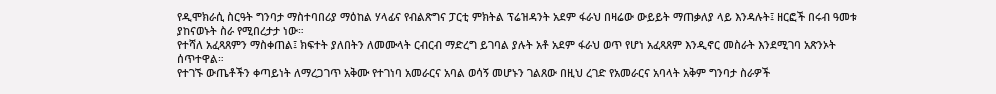የዲሞክራሲ ስርዓት ግንባታ ማስተባበሪያ ማዕከል ሃላፊና የብልጽግና ፓርቲ ምክትል ፕሬዝዳንት አደም ፋራህ በዛሬው ውይይት ማጠቃለያ ላይ እንዳሉት፤ ዘርፎች በሩብ ዓመቱ ያከናወኑት ስራ የሚበረታታ ነው።
የተሻለ አፈጻጸምን ማስቀጠል፤ ክፍተት ያለበትን ለመሙላት ርብርብ ማድረግ ይገባል ያሉት አቶ አደም ፋራህ ወጥ የሆነ አፈጻጸም እንዲኖር መስራት እንደሚገባ አጽንኦት ሰጥተዋል።
የተገኙ ውጤቶችን ቀጣይነት ለማረጋገጥ አቅሙ የተገነባ አመራርና አባል ወሳኝ መሆኑን ገልጸው በዚህ ረገድ የአመራርና አባላት አቅም ግንባታ ስራዎች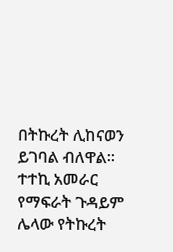በትኩረት ሊከናወን ይገባል ብለዋል።
ተተኪ አመራር የማፍራት ጉዳይም ሌላው የትኩረት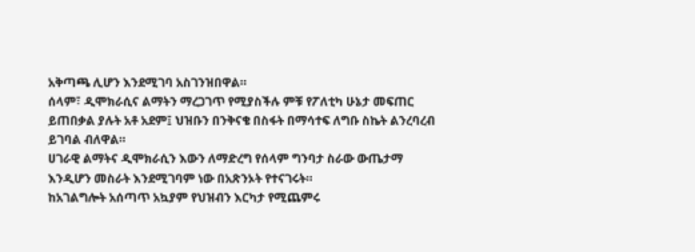አቅጣጫ ሊሆን እንደሚገባ አስገንዝበዋል።
ሰላም፣ ዲሞክራሲና ልማትን ማረጋገጥ የሚያስችሉ ምቹ የፖለቲካ ሁኔታ መፍጠር ይጠበቃል ያሉት አቶ አደም፤ ህዝቡን በንቅናቄ በስፋት በማሳተፍ ለግቡ ስኬት ልንረባረብ ይገባል ብለዋል።
ሀገራዊ ልማትና ዲሞክራሲን እውን ለማድረግ የሰላም ግንባታ ስራው ውጤታማ እንዲሆን መስራት እንደሚገባም ነው በአጽንኦት የተናገሩት።
ከአገልግሎት አሰጣጥ አኳያም የህዝብን እርካታ የሚጨምሩ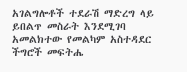አገልግሎቶች ተደራሽ ማድረግ ላይ ይበልጥ መስራት እንደሚገባ አመልክተው የመልካም አስተዳደር ችግሮች መፍትሔ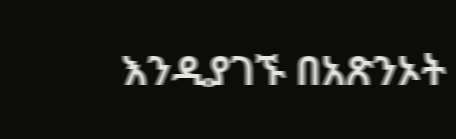እንዲያገኙ በአጽንኦት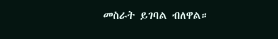መስራት ይገባል ብለዋል።